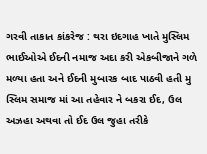ગરવી તાકાત કાંકરેજ : થરા ઇદગાહ ખાતે મુસ્લિમ ભાઈઓએ ઈદની નમાજ અદા કરી એકબીજાને ગળે મળ્યા હતા અને ઈદની મુબારક બાદ પાઠવી હતી મુ
સ્લિમ સમાજ માં આ તહેવાર ને બકરા ઈદ, ઉલ અઝહા અથવા તો ઈદ ઉલ જુહા તરીકે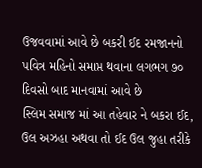ઉજવવામાં આવે છે બકરી ઈદ રમજાનનો પવિત્ર મહિનો સમાપ્ત થવાના લગભગ ૭૦ દિવસો બાદ માનવામાં આવે છે
સ્લિમ સમાજ માં આ તહેવાર ને બકરા ઈદ, ઉલ અઝહા અથવા તો ઈદ ઉલ જુહા તરીકે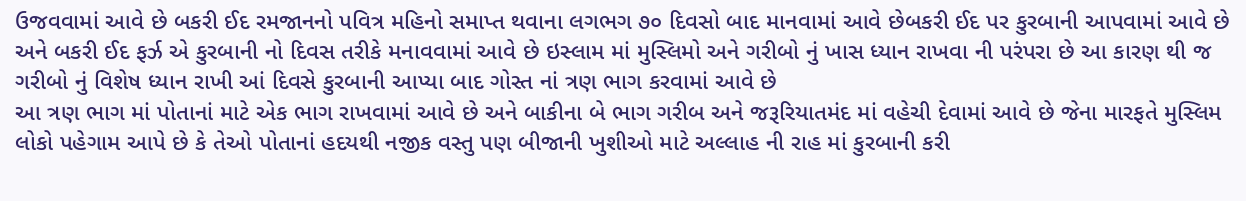ઉજવવામાં આવે છે બકરી ઈદ રમજાનનો પવિત્ર મહિનો સમાપ્ત થવાના લગભગ ૭૦ દિવસો બાદ માનવામાં આવે છેબકરી ઈદ પર કુરબાની આપવામાં આવે છે અને બકરી ઈદ ફર્ઝ એ કુરબાની નો દિવસ તરીકે મનાવવામાં આવે છે ઇસ્લામ માં મુસ્લિમો અને ગરીબો નું ખાસ ધ્યાન રાખવા ની પરંપરા છે આ કારણ થી જ ગરીબો નું વિશેષ ધ્યાન રાખી આં દિવસે કુરબાની આપ્યા બાદ ગોસ્ત નાં ત્રણ ભાગ કરવામાં આવે છે
આ ત્રણ ભાગ માં પોતાનાં માટે એક ભાગ રાખવામાં આવે છે અને બાકીના બે ભાગ ગરીબ અને જરૂરિયાતમંદ માં વહેચી દેવામાં આવે છે જેના મારફતે મુસ્લિમ લોકો પહેગામ આપે છે કે તેઓ પોતાનાં હદયથી નજીક વસ્તુ પણ બીજાની ખુશીઓ માટે અલ્લાહ ની રાહ માં કુરબાની કરી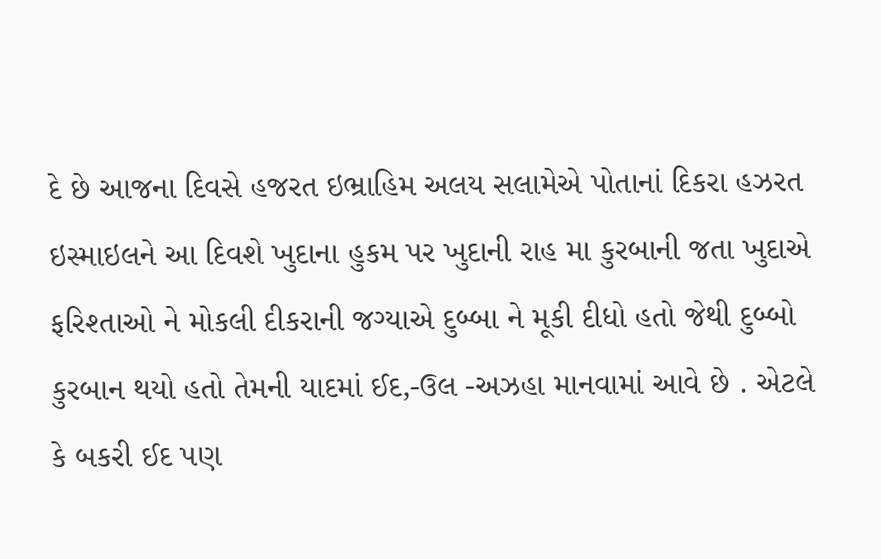દે છે આજના દિવસે હજરત ઇભ્રાહિમ અલય સલામેએ પોતાનાં દિકરા હઝરત ઇસ્માઇલને આ દિવશે ખુદાના હુકમ પર ખુદાની રાહ મા કુરબાની જતા ખુદાએ ફરિશ્તાઓ ને મોકલી દીકરાની જગ્યાએ દુબ્બા ને મૂકી દીધો હતો જેથી દુબ્બો કુરબાન થયો હતો તેમની યાદમાં ઈદ,-ઉલ -અઝહા માનવામાં આવે છે . એટલે કે બકરી ઈદ પણ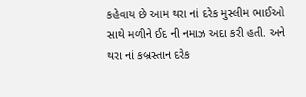કહેવાય છે આમ થરા નાં દરેક મુસ્લીમ ભાઈઓ સાથે મળીને ઈદ ની નમાઝ અદા કરી હતી. અને થરા નાં કબ્રસ્તાન દરેક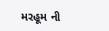મરહૂમ ની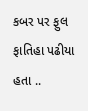કબર પર ફુલ ફાતિહા પઢીયા હતા ..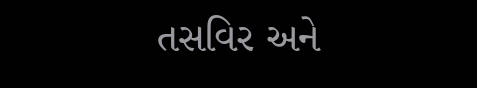તસવિર અને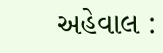અહેવાલ :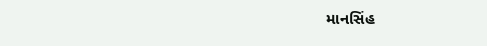માનસિંહ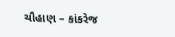ચૌહાણ – કાંકરેજ